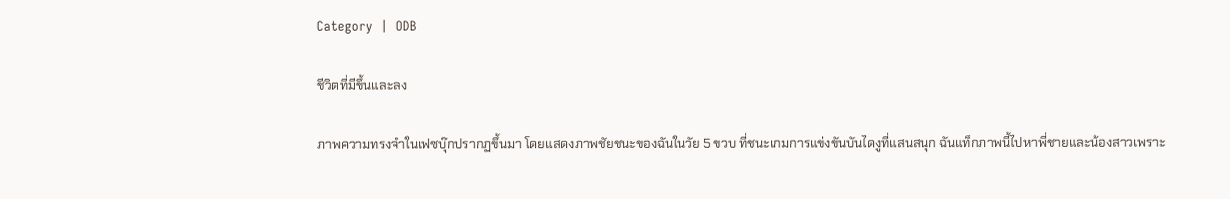Category  |  ODB

ชีวิตที่มีขึ้นและลง

ภาพความทรงจำในเฟซบุ๊กปรากฏขึ้นมา โดยแสดงภาพชัยชนะของฉันในวัย 5 ขวบ ที่ชนะเกมการแข่งขันบันไดงูที่แสนสนุก ฉันแท็กภาพนี้ไปหาพี่ชายและน้องสาวเพราะ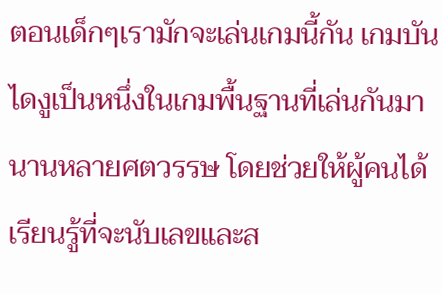ตอนเด็กๆเรามักจะเล่นเกมนี้กัน เกมบันไดงูเป็นหนึ่งในเกมพื้นฐานที่เล่นกันมานานหลายศตวรรษ โดยช่วยให้ผู้คนได้เรียนรู้ที่จะนับเลขและส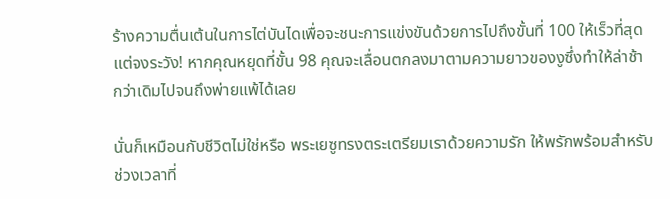ร้างความตื่นเต้นในการไต่บันไดเพื่อจะชนะการแข่งขันด้วยการไปถึงขั้นที่ 100 ให้เร็วที่สุด แต่จงระวัง! หากคุณหยุดที่ขั้น 98 คุณจะเลื่อนตกลงมาตามความยาวของงูซึ่งทำให้ล่าช้ากว่าเดิมไปจนถึงพ่ายแพ้ได้เลย

นั่นก็เหมือนกับชีวิตไม่ใช่หรือ พระเยซูทรงตระเตรียมเราด้วยความรัก ให้พรักพร้อมสำหรับช่วงเวลาที่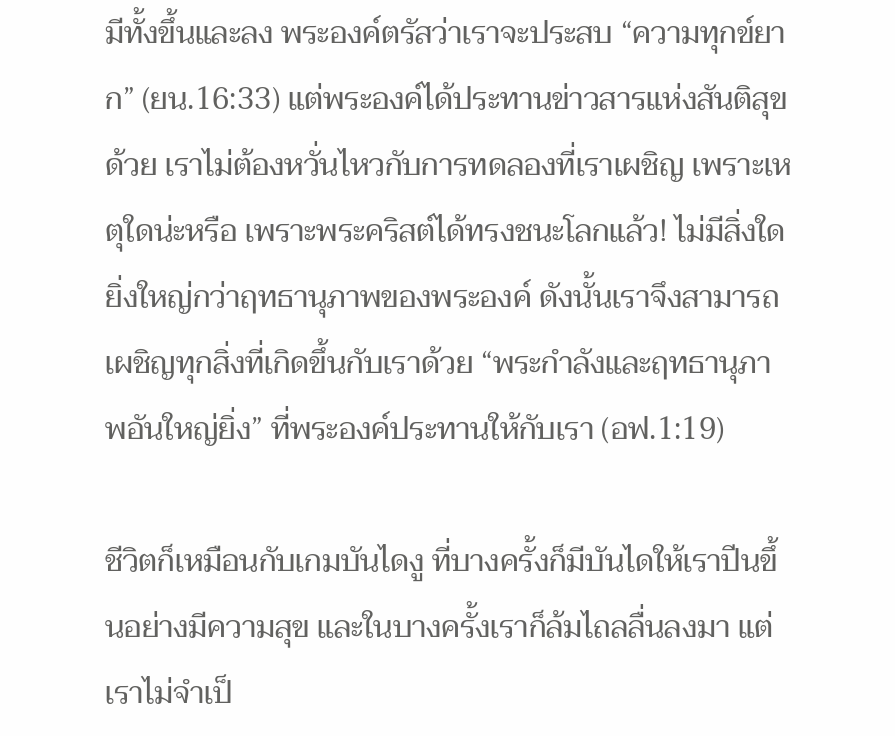มีทั้งขึ้นและลง พระองค์ตรัสว่าเราจะประสบ “ความทุกข์ยาก” (ยน.16:33) แต่พระองค์ได้ประทานข่าวสารแห่งสันติสุขด้วย เราไม่ต้องหวั่นไหวกับการทดลองที่เราเผชิญ เพราะเหตุใดน่ะหรือ เพราะพระคริสต์ได้ทรงชนะโลกแล้ว! ไม่มีสิ่งใดยิ่งใหญ่กว่าฤทธานุภาพของพระองค์ ดังนั้นเราจึงสามารถเผชิญทุกสิ่งที่เกิดขึ้นกับเราด้วย “พระกำลังและฤทธานุภาพอันใหญ่ยิ่ง” ที่พระองค์ประทานให้กับเรา (อฟ.1:19)

ชีวิตก็เหมือนกับเกมบันไดงู ที่บางครั้งก็มีบันไดให้เราปีนขึ้นอย่างมีความสุข และในบางครั้งเราก็ล้มไถลลื่นลงมา แต่เราไม่จำเป็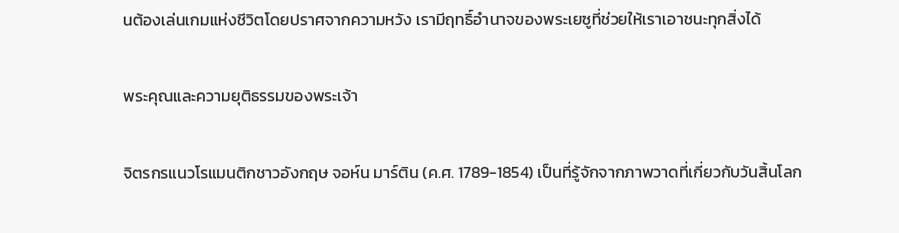นต้องเล่นเกมแห่งชีวิตโดยปราศจากความหวัง เรามีฤทธิ์อำนาจของพระเยซูที่ช่วยให้เราเอาชนะทุกสิ่งได้

พระคุณและความยุติธรรมของพระเจ้า

จิตรกรแนวโรแมนติกชาวอังกฤษ จอห์น มาร์ติน (ค.ศ. 1789-1854) เป็นที่รู้จักจากภาพวาดที่เกี่ยวกับวันสิ้นโลก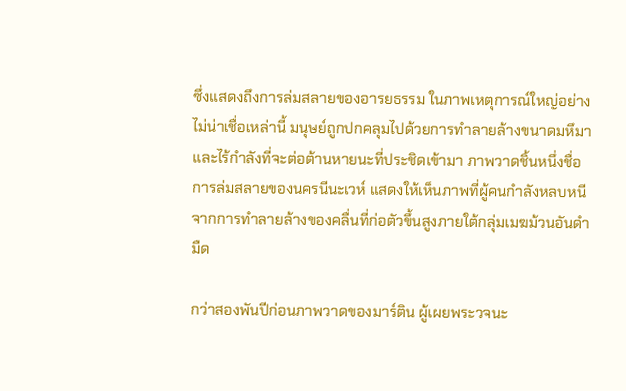ซึ่งแสดงถึงการล่มสลายของอารยธรรม ในภาพเหตุการณ์ใหญ่อย่างไม่น่าเชื่อเหล่านี้ มนุษย์ถูกปกคลุมไปด้วยการทำลายล้างขนาดมหึมาและไร้กำลังที่จะต่อต้านหายนะที่ประชิดเข้ามา ภาพวาดชิ้นหนึ่งชื่อ การล่มสลายของนครนีนะเวห์ แสดงให้เห็นภาพที่ผู้คนกำลังหลบหนีจากการทำลายล้างของคลื่นที่ก่อตัวขึ้นสูงภายใต้กลุ่มเมฆม้วนอันดำมืด

กว่าสองพันปีก่อนภาพวาดของมาร์ติน ผู้เผยพระวจนะ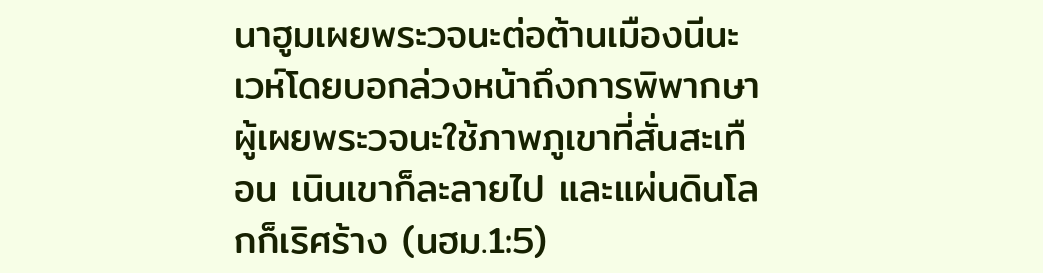นาฮูมเผยพระวจนะต่อต้านเมืองนีนะเวห์โดยบอกล่วงหน้าถึงการพิพากษา ผู้เผยพระวจนะใช้ภาพภูเขาที่สั่นสะเทือน เนินเขาก็ละลายไป และแผ่นดินโลกก็เริศร้าง (นฮม.1:5)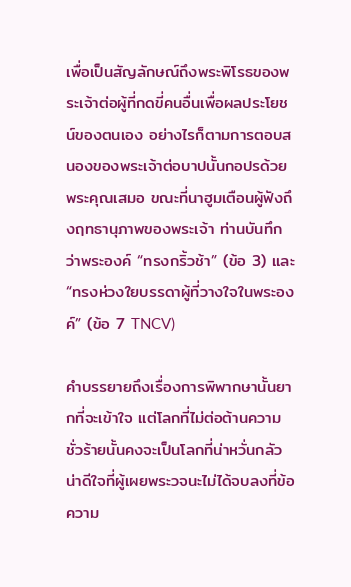เพื่อเป็นสัญลักษณ์ถึงพระพิโรธของพระเจ้าต่อผู้ที่กดขี่คนอื่นเพื่อผลประโยชน์ของตนเอง อย่างไรก็ตามการตอบสนองของพระเจ้าต่อบาปนั้นกอปรด้วยพระคุณเสมอ ขณะที่นาฮูมเตือนผู้ฟังถึงฤทธานุภาพของพระเจ้า ท่านบันทึกว่าพระองค์ “ทรงกริ้วช้า” (ข้อ 3) และ “ทรงห่วงใยบรรดาผู้ที่วางใจในพระองค์” (ข้อ 7 TNCV)

คำบรรยายถึงเรื่องการพิพากษานั้นยากที่จะเข้าใจ แต่โลกที่ไม่ต่อต้านความชั่วร้ายนั้นคงจะเป็นโลกที่น่าหวั่นกลัว น่าดีใจที่ผู้เผยพระวจนะไม่ได้จบลงที่ข้อความ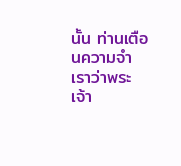นั้น ท่านเตือนความจำเราว่าพระเจ้า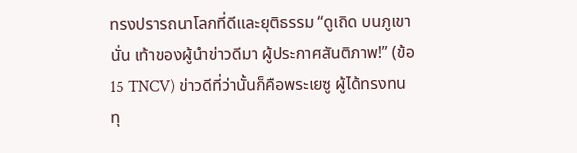ทรงปรารถนาโลกที่ดีและยุติธรรม “ดูเถิด บนภูเขานั่น เท้าของผู้นำข่าวดีมา ผู้ประกาศสันติภาพ!” (ข้อ 15 TNCV) ข่าวดีที่ว่านั้นก็คือพระเยซู ผู้ได้ทรงทนทุ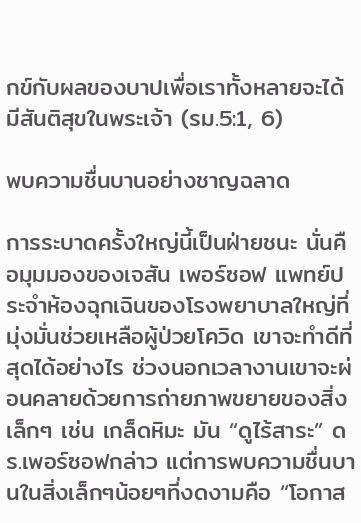กข์กับผลของบาปเพื่อเราทั้งหลายจะได้มีสันติสุขในพระเจ้า (รม.5:1, 6)

พบความชื่นบานอย่างชาญฉลาด

การระบาดครั้งใหญ่นี้เป็นฝ่ายชนะ นั่นคือมุมมองของเจสัน เพอร์ซอฟ แพทย์ประจำห้องฉุกเฉินของโรงพยาบาลใหญ่ที่มุ่งมั่นช่วยเหลือผู้ป่วยโควิด เขาจะทำดีที่สุดได้อย่างไร ช่วงนอกเวลางานเขาจะผ่อนคลายด้วยการถ่ายภาพขยายของสิ่งเล็กๆ เช่น เกล็ดหิมะ มัน “ดูไร้สาระ” ดร.เพอร์ซอฟกล่าว แต่การพบความชื่นบานในสิ่งเล็กๆน้อยๆที่งดงามคือ “โอกาส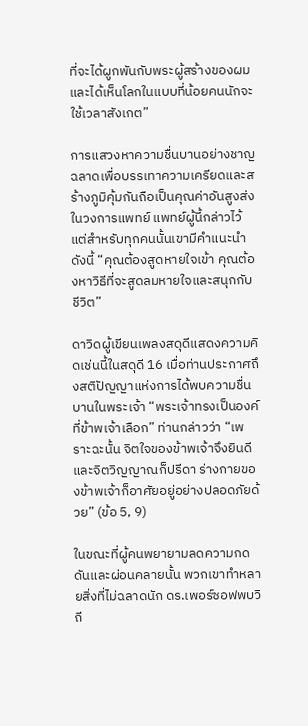ที่จะได้ผูกพันกับพระผู้สร้างของผม และได้เห็นโลกในแบบที่น้อยคนนักจะใช้เวลาสังเกต”

การแสวงหาความชื่นบานอย่างชาญฉลาดเพื่อบรรเทาความเครียดและสร้างภูมิคุ้มกันถือเป็นคุณค่าอันสูงส่งในวงการแพทย์ แพทย์ผู้นี้กล่าวไว้ แต่สำหรับทุกคนนั้นเขามีคำแนะนำดังนี้ “คุณต้องสูดหายใจเข้า คุณต้องหาวิธีที่จะสูดลมหายใจและสนุกกับชีวิต”

ดาวิดผู้เขียนเพลงสดุดีแสดงความคิดเช่นนี้ในสดุดี 16 เมื่อท่านประกาศถึงสติปัญญาแห่งการได้พบความชื่นบานในพระเจ้า “พระเจ้าทรงเป็นองค์ที่ข้าพเจ้าเลือก” ท่านกล่าวว่า “เพราะฉะนั้น จิตใจของข้าพเจ้าจึงยินดีและจิตวิญญาณก็ปรีดา ร่างกายของข้าพเจ้าก็อาศัยอยู่อย่างปลอดภัยด้วย” (ข้อ 5, 9)

ในขณะที่ผู้คนพยายามลดความกดดันและผ่อนคลายนั้น พวกเขาทำหลายสิ่งที่ไม่ฉลาดนัก ดร.เพอร์ซอฟพบวิถี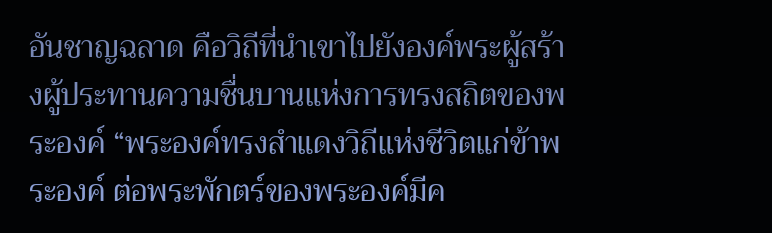อันชาญฉลาด คือวิถีที่นำเขาไปยังองค์พระผู้สร้างผู้ประทานความชื่นบานแห่งการทรงสถิตของพระองค์ “พระองค์ทรงสำแดงวิถีแห่งชีวิตแก่ข้าพระองค์ ต่อพระพักตร์ของพระองค์มีค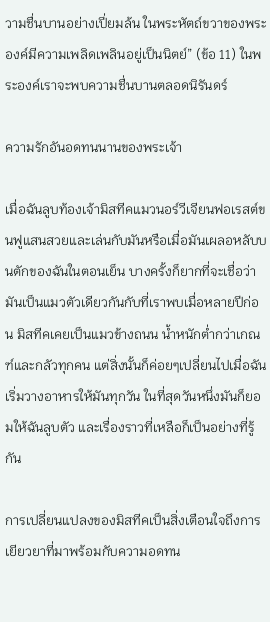วามชื่นบานอย่างเปี่ยมล้น ในพระหัตถ์ขวาของพระองค์มีความเพลิดเพลินอยู่เป็นนิตย์” (ข้อ 11) ในพระองค์เราจะพบความชื่นบานตลอดนิรันดร์

ความรักอันอดทนนานของพระเจ้า

เมื่อฉันลูบท้องเจ้ามิสทีคแมวนอร์วีเจียนฟอเรสต์ขนฟูแสนสวยและเล่นกับมันหรือเมื่อมันเผลอหลับบนตักของฉันในตอนเย็น บางครั้งก็ยากที่จะเชื่อว่า มันเป็นแมวตัวเดียวกันกับที่เราพบเมื่อหลายปีก่อน มิสทีคเคยเป็นแมวข้างถนน น้ำหนักต่ำกว่าเกณฑ์และกลัวทุกคน แต่สิ่งนั้นก็ค่อยๆเปลี่ยนไปเมื่อฉันเริ่มวางอาหารให้มันทุกวัน ในที่สุดวันหนึ่งมันก็ยอมให้ฉันลูบตัว และเรื่องราวที่เหลือก็เป็นอย่างที่รู้กัน

การเปลี่ยนแปลงของมิสทีคเป็นสิ่งเตือนใจถึงการเยียวยาที่มาพร้อมกับความอดทน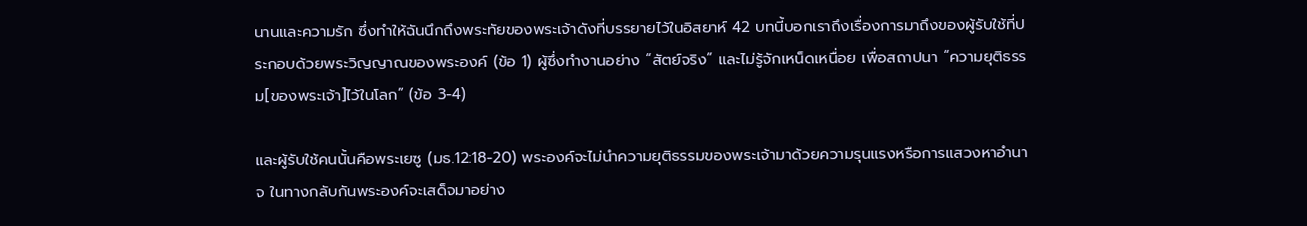นานและความรัก ซึ่งทำให้ฉันนึกถึงพระทัยของพระเจ้าดังที่บรรยายไว้ในอิสยาห์ 42 บทนี้บอกเราถึงเรื่องการมาถึงของผู้รับใช้ที่ประกอบด้วยพระวิญญาณของพระองค์ (ข้อ 1) ผู้ซึ่งทำงานอย่าง “สัตย์จริง” และไม่รู้จักเหน็ดเหนื่อย เพื่อสถาปนา “ความยุติธรรม[ของพระเจ้า]ไว้ในโลก” (ข้อ 3-4)

และผู้รับใช้คนนั้นคือพระเยซู (มธ.12:18-20) พระองค์จะไม่นำความยุติธรรมของพระเจ้ามาด้วยความรุนแรงหรือการแสวงหาอำนาจ ในทางกลับกันพระองค์จะเสด็จมาอย่าง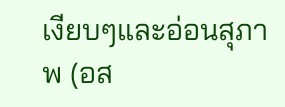เงียบๆและอ่อนสุภาพ (อส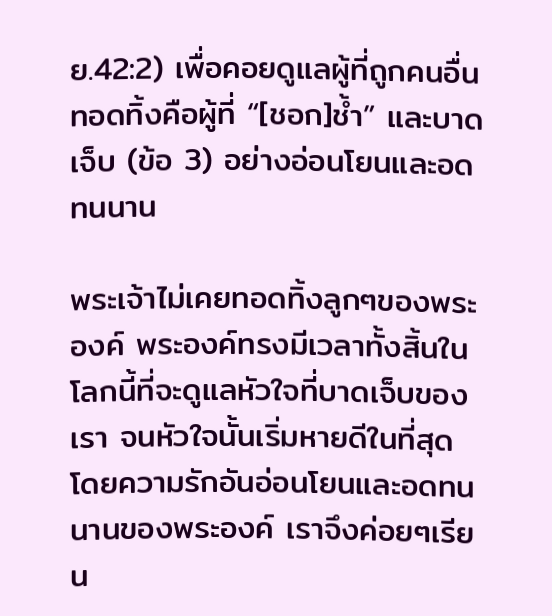ย.42:2) เพื่อคอยดูแลผู้ที่ถูกคนอื่นทอดทิ้งคือผู้ที่ “[ชอก]ช้ำ” และบาดเจ็บ (ข้อ 3) อย่างอ่อนโยนและอดทนนาน

พระเจ้าไม่เคยทอดทิ้งลูกๆของพระองค์ พระองค์ทรงมีเวลาทั้งสิ้นในโลกนี้ที่จะดูแลหัวใจที่บาดเจ็บของเรา จนหัวใจนั้นเริ่มหายดีในที่สุด โดยความรักอันอ่อนโยนและอดทนนานของพระองค์ เราจึงค่อยๆเรียน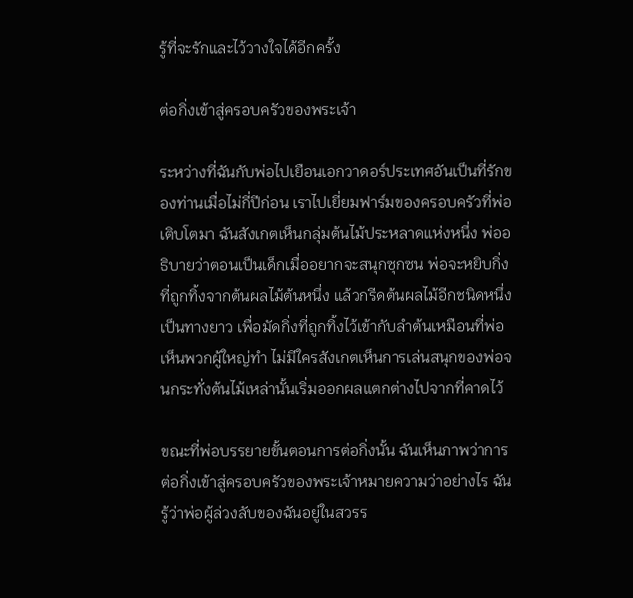รู้ที่จะรักและไว้วางใจได้อีกครั้ง

ต่อกิ่งเข้าสู่ครอบครัวของพระเจ้า

ระหว่างที่ฉันกับพ่อไปเยือนเอกวาดอร์ประเทศอันเป็นที่รักของท่านเมื่อไม่กี่ปีก่อน เราไปเยี่ยมฟาร์มของครอบครัวที่พ่อเติบโตมา ฉันสังเกตเห็นกลุ่มต้นไม้ประหลาดแห่งหนึ่ง พ่ออธิบายว่าตอนเป็นเด็กเมื่ออยากจะสนุกซุกซน พ่อจะหยิบกิ่งที่ถูกทิ้งจากต้นผลไม้ต้นหนึ่ง แล้วกรีดต้นผลไม้อีกชนิดหนึ่งเป็นทางยาว เพื่อมัดกิ่งที่ถูกทิ้งไว้เข้ากับลำต้นเหมือนที่พ่อเห็นพวกผู้ใหญ่ทำ ไม่มีใครสังเกตเห็นการเล่นสนุกของพ่อจนกระทั่งต้นไม้เหล่านั้นเริ่มออกผลแตกต่างไปจากที่คาดไว้

ขณะที่พ่อบรรยายขั้นตอนการต่อกิ่งนั้น ฉันเห็นภาพว่าการต่อกิ่งเข้าสู่ครอบครัวของพระเจ้าหมายความว่าอย่างไร ฉันรู้ว่าพ่อผู้ล่วงลับของฉันอยู่ในสวรร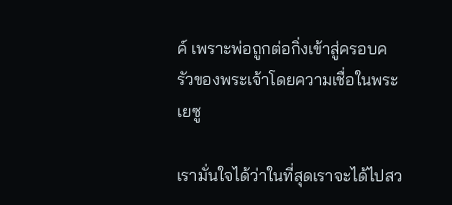ค์ เพราะพ่อถูกต่อกิ่งเข้าสู่ครอบครัวของพระเจ้าโดยความเชื่อในพระเยซู

เรามั่นใจได้ว่าในที่สุดเราจะได้ไปสว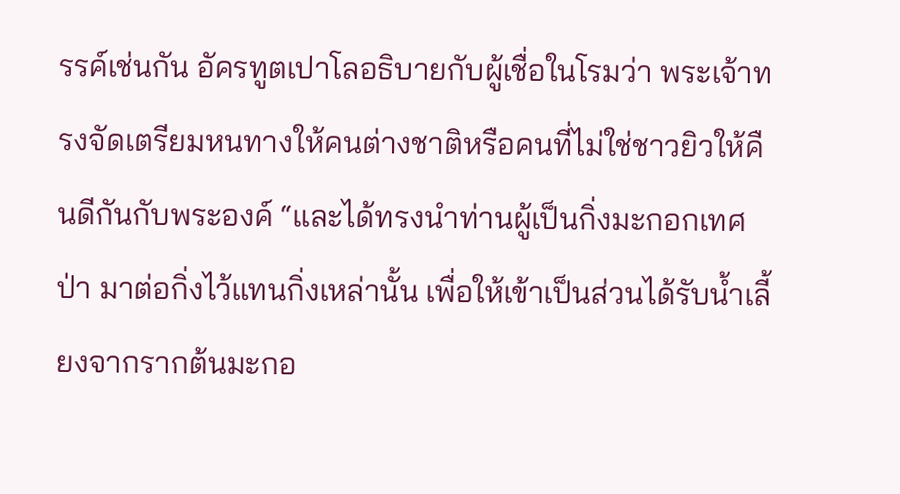รรค์เช่นกัน อัครทูตเปาโลอธิบายกับผู้เชื่อในโรมว่า พระเจ้าทรงจัดเตรียมหนทางให้คนต่างชาติหรือคนที่ไม่ใช่ชาวยิวให้คืนดีกันกับพระองค์ “และได้ทรงนำท่านผู้เป็นกิ่งมะกอกเทศป่า มาต่อกิ่งไว้แทนกิ่งเหล่านั้น เพื่อให้เข้าเป็นส่วนได้รับน้ำเลี้ยงจากรากต้นมะกอ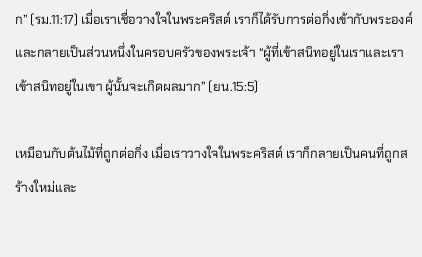ก” (รม.11:17) เมื่อเราเชื่อวางใจในพระคริสต์ เราก็ได้รับการต่อกิ่งเข้ากับพระองค์และกลายเป็นส่วนหนึ่งในครอบครัวของพระเจ้า “ผู้ที่เข้าสนิทอยู่ในเราและเราเข้าสนิทอยู่ในเขา ผู้นั้นจะเกิดผลมาก” (ยน.15:5)

เหมือนกับต้นไม้ที่ถูกต่อกิ่ง เมื่อเราวางใจในพระคริสต์ เราก็กลายเป็นคนที่ถูกสร้างใหม่และ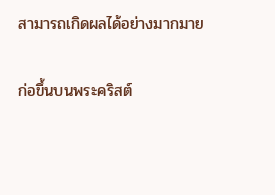สามารถเกิดผลได้อย่างมากมาย

ก่อขึ้นบนพระคริสต์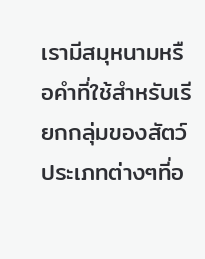เรามีสมุหนามหรือคำที่ใช้สำหรับเรียกกลุ่มของสัตว์ประเภทต่างๆที่อ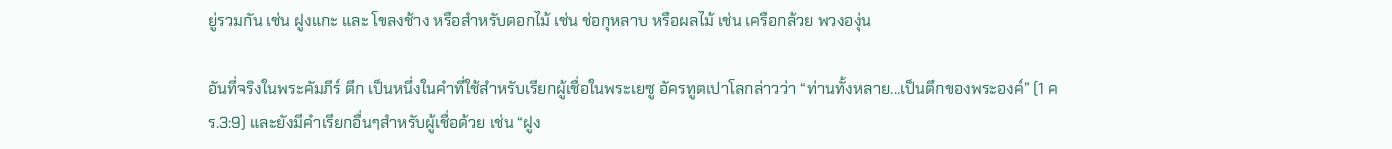ยู่รวมกัน เช่น ฝูงแกะ และ โขลงช้าง หรือสำหรับดอกไม้ เช่น ช่อกุหลาบ หรือผลไม้ เช่น เครือกล้วย พวงองุ่น

อันที่จริงในพระคัมภีร์ ตึก เป็นหนึ่งในคำที่ใช้สำหรับเรียกผู้เชื่อในพระเยซู อัครทูตเปาโลกล่าวว่า “ท่านทั้งหลาย...เป็นตึกของพระองค์” (1 คร.3:9) และยังมีคำเรียกอื่นๆสำหรับผู้เชื่อด้วย เช่น “ฝูง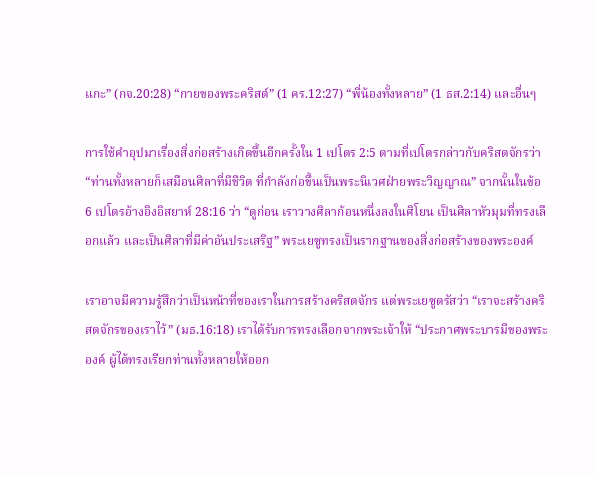แกะ” (กจ.20:28) “กายของพระคริสต์” (1 คร.12:27) “พี่น้องทั้งหลาย” (1 ธส.2:14) และอื่นๆ

การใช้คำอุปมาเรื่องสิ่งก่อสร้างเกิดขึ้นอีกครั้งใน 1 เปโตร 2:5 ตามที่เปโตรกล่าวกับคริสตจักรว่า “ท่านทั้งหลายก็เสมือนศิลาที่มีชีวิต ที่กำลังก่อขึ้นเป็นพระนิเวศฝ่ายพระวิญญาณ” จากนั้นในข้อ 6 เปโตรอ้างอิงอิสยาห์ 28:16 ว่า “ดูก่อน เราวางศิลาก้อนหนึ่งลงในศิโยน เป็นศิลาหัวมุมที่ทรงเลือกแล้ว และเป็นศิลาที่มีค่าอันประเสริฐ” พระเยซูทรงเป็นรากฐานของสิ่งก่อสร้างของพระองค์

เราอาจมีความรู้สึกว่าเป็นหน้าที่ของเราในการสร้างคริสตจักร แต่พระเยซูตรัสว่า “เราจะสร้างคริสตจักรของเราไว้” (มธ.16:18) เราได้รับการทรงเลือกจากพระเจ้าให้ “ประกาศพระบารมีของพระองค์ ผู้ได้ทรงเรียกท่านทั้งหลายให้ออก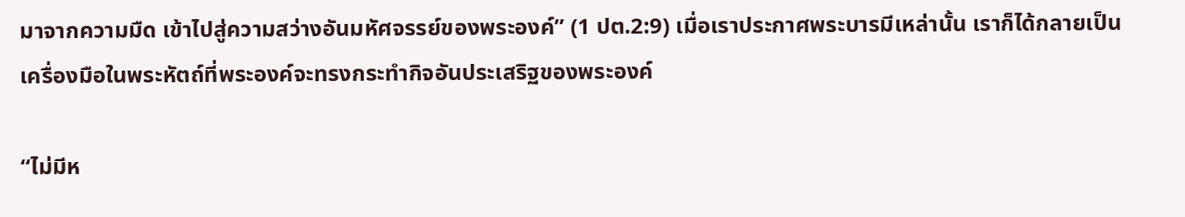มาจากความมืด เข้าไปสู่ความสว่างอันมหัศจรรย์ของพระองค์” (1 ปต.2:9) เมื่อเราประกาศพระบารมีเหล่านั้น เราก็ได้กลายเป็นเครื่องมือในพระหัตถ์ที่พระองค์จะทรงกระทำกิจอันประเสริฐของพระองค์

“ไม่มีห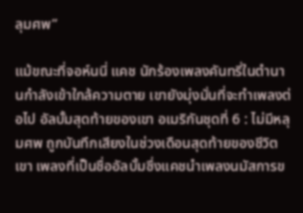ลุมศพ”

แม้ขณะที่จอห์นนี่ แคช นักร้องเพลงคันทรี่ในตำนานกำลังเข้าใกล้ความตาย เขายังมุ่งมั่นที่จะทำเพลงต่อไป อัลบั้มสุดท้ายของเขา อเมริกันชุดที่ 6 : ไม่มีหลุมศพ ถูกบันทึกเสียงในช่วงเดือนสุดท้ายของชีวิตเขา เพลงที่เป็นชื่ออัลบั้มซึ่งแคชนำเพลงนมัสการข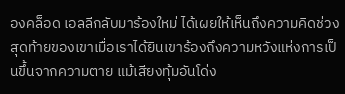องคล็อด เอลลีกลับมาร้องใหม่ ได้เผยให้เห็นถึงความคิดช่วงสุดท้ายของเขาเมื่อเราได้ยินเขาร้องถึงความหวังแห่งการเป็นขึ้นจากความตาย แม้เสียงทุ้มอันโด่ง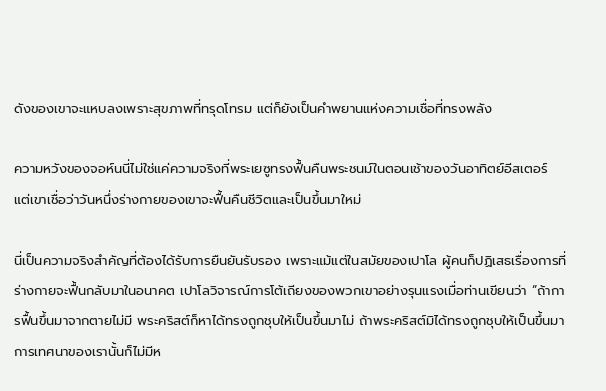ดังของเขาจะแหบลงเพราะสุขภาพที่ทรุดโทรม แต่ก็ยังเป็นคำพยานแห่งความเชื่อที่ทรงพลัง

ความหวังของจอห์นนี่ไม่ใช่แค่ความจริงที่พระเยซูทรงฟื้นคืนพระชนม์ในตอนเช้าของวันอาทิตย์อีสเตอร์ แต่เขาเชื่อว่าวันหนึ่งร่างกายของเขาจะฟื้นคืนชีวิตและเป็นขึ้นมาใหม่

นี่เป็นความจริงสำคัญที่ต้องได้รับการยืนยันรับรอง เพราะแม้แต่ในสมัยของเปาโล ผู้คนก็ปฏิเสธเรื่องการที่ร่างกายจะฟื้นกลับมาในอนาคต เปาโลวิจารณ์การโต้เถียงของพวกเขาอย่างรุนแรงเมื่อท่านเขียนว่า “ถ้าการฟื้นขึ้นมาจากตายไม่มี พระคริสต์ก็หาได้ทรงถูกชุบให้เป็นขึ้นมาไม่ ถ้าพระคริสต์มิได้ทรงถูกชุบให้เป็นขึ้นมา การเทศนาของเรานั้นก็ไม่มีห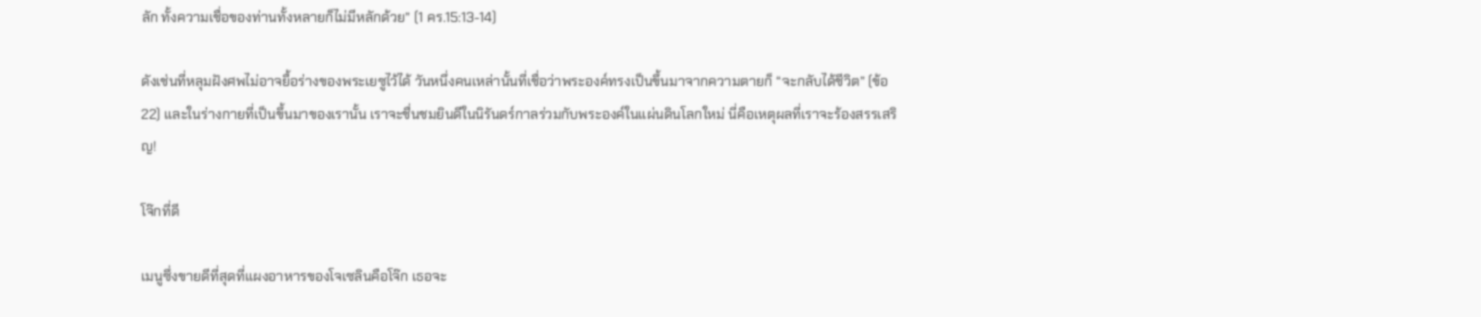ลัก ทั้งความเชื่อของท่านทั้งหลายก็ไม่มีหลักด้วย” (1 คร.15:13-14)

ดังเช่นที่หลุมฝังศพไม่อาจยื้อร่างของพระเยซูไว้ได้ วันหนึ่งคนเหล่านั้นที่เชื่อว่าพระองค์ทรงเป็นขึ้นมาจากความตายก็ “จะกลับได้ชีวิต” (ข้อ 22) และในร่างกายที่เป็นขึ้นมาของเรานั้น เราจะชื่นชมยินดีในนิรันดร์กาลร่วมกับพระองค์ในแผ่นดินโลกใหม่ นี่คือเหตุผลที่เราจะร้องสรรเสริญ!

โจ๊กที่ดี

เมนูซึ่งขายดีที่สุดที่แผงอาหารของโจเซลินคือโจ๊ก เธอจะ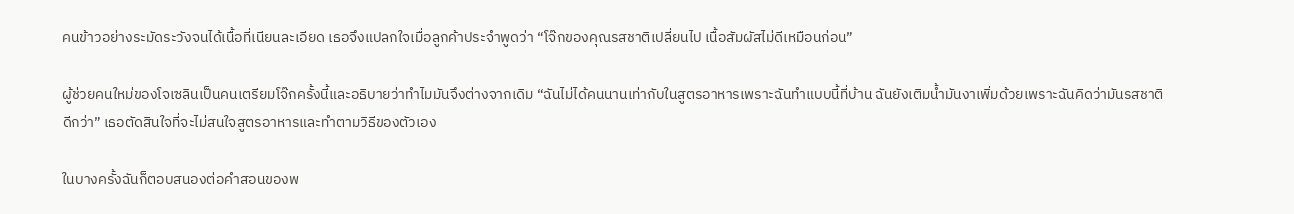คนข้าวอย่างระมัดระวังจนได้เนื้อที่เนียนละเอียด เธอจึงแปลกใจเมื่อลูกค้าประจำพูดว่า “โจ๊กของคุณรสชาติเปลี่ยนไป เนื้อสัมผัสไม่ดีเหมือนก่อน”

ผู้ช่วยคนใหม่ของโจเซลินเป็นคนเตรียมโจ๊กครั้งนี้และอธิบายว่าทำไมมันจึงต่างจากเดิม “ฉันไม่ได้คนนานเท่ากับในสูตรอาหารเพราะฉันทำแบบนี้ที่บ้าน ฉันยังเติมน้ำมันงาเพิ่มด้วยเพราะฉันคิดว่ามันรสชาติดีกว่า” เธอตัดสินใจที่จะไม่สนใจสูตรอาหารและทำตามวิธีของตัวเอง

ในบางครั้งฉันก็ตอบสนองต่อคำสอนของพ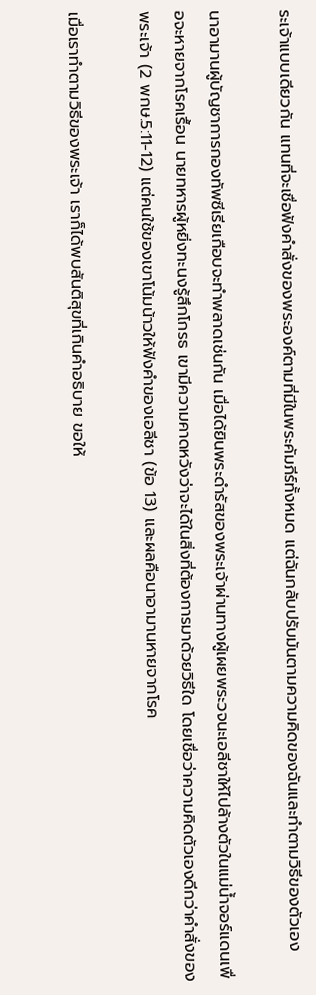ระเจ้าแบบเดียวกัน แทนที่จะเชื่อฟังคำสั่งของพระองค์ตามที่มีในพระคัมภีร์ทั้งหมด แต่ฉันกลับปรับมันตามความคิดของฉันและทำตามวิธีของตัวเอง

นาอามานผู้บัญชาการกองทัพซีเรียเกือบจะทำพลาดเช่นกัน เมื่อได้ยินพระดำรัสของพระเจ้าผ่านทางผู้เผยพระวจนะเอลีชาให้ไปล้างตัวในแม่น้ำจอร์แดนเพื่อจะหายจากโรคเรื้อน นายทหารผู้หยิ่งทะนงรู้สึกโกรธ เขามีความคาดหวังว่าจะได้ในสิ่งที่ต้องการมาด้วยวิธีใด โดยเชื่อว่าความคิดตัวเองดีกว่าคำสั่งของพระเจ้า (2 พกษ.5:11-12) แต่คนใช้ของเขาโน้มน้าวให้ฟังคำของเอลีชา (ข้อ 13) และผลคือนาอามานหายจากโรค

เมื่อเราทำตามวิธีของพระเจ้า เราก็ได้พบสันติสุขที่เกินคำอธิบาย ขอให้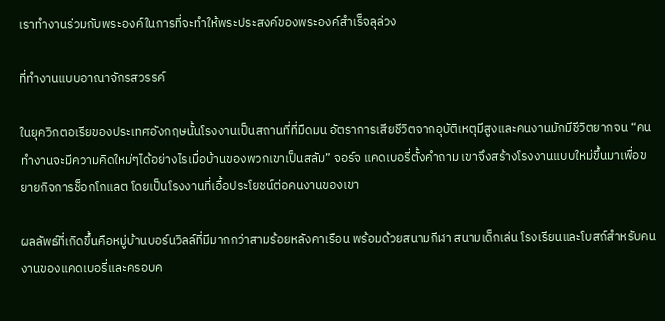เราทำงานร่วมกับพระองค์ในการที่จะทำให้พระประสงค์ของพระองค์สำเร็จลุล่วง

ที่ทำงานแบบอาณาจักรสวรรค์

ในยุควิกตอเรียของประเทศอังกฤษนั้นโรงงานเป็นสถานที่ที่มืดมน อัตราการเสียชีวิตจากอุบัติเหตุมีสูงและคนงานมักมีชีวิตยากจน “คนทำงานจะมีความคิดใหม่ๆได้อย่างไรเมื่อบ้านของพวกเขาเป็นสลัม” จอร์จ แคดเบอรี่ตั้งคำถาม เขาจึงสร้างโรงงานแบบใหม่ขึ้นมาเพื่อขยายกิจการช็อกโกแลต โดยเป็นโรงงานที่เอื้อประโยชน์ต่อคนงานของเขา

ผลลัพธ์ที่เกิดขึ้นคือหมู่บ้านบอร์นวิลล์ที่มีมากกว่าสามร้อยหลังคาเรือน พร้อมด้วยสนามกีฬา สนามเด็กเล่น โรงเรียนและโบสถ์สำหรับคนงานของแคดเบอรี่และครอบค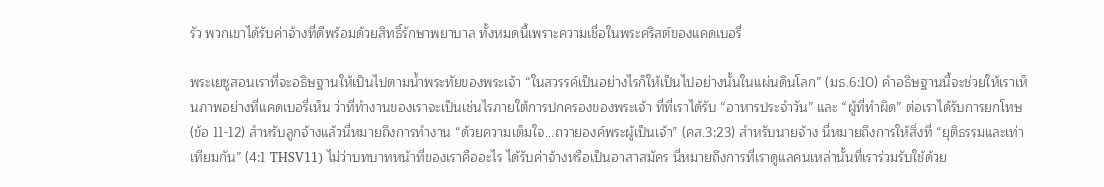รัว พวกเขาได้รับค่าจ้างที่ดีพร้อมด้วยสิทธิ์รักษาพยาบาล ทั้งหมดนี้เพราะความเชื่อในพระคริสต์ของแคดเบอรี่

พระเยซูสอนเราที่จะอธิษฐานให้เป็นไปตามน้ำพระทัยของพระเจ้า “ในสวรรค์เป็นอย่างไรก็ให้เป็นไปอย่างนั้นในแผ่นดินโลก” (มธ.6:10) คำอธิษฐานนี้จะช่วยให้เราเห็นภาพอย่างที่แคดเบอรี่เห็น ว่าที่ทำงานของเราจะเป็นเช่นไรภายใต้การปกครองของพระเจ้า ที่ที่เราได้รับ “อาหารประจำวัน” และ “ผู้ที่ทำผิด” ต่อเราได้รับการยกโทษ (ข้อ 11-12) สำหรับลูกจ้างแล้วนี่หมายถึงการทำงาน “ด้วยความเต็มใจ...ถวายองค์พระผู้เป็นเจ้า” (คส.3:23) สำหรับนายจ้าง นี่หมายถึงการให้สิ่งที่ “ยุติธรรมและเท่าเทียมกัน” (4:1 THSV11) ไม่ว่าบทบาทหน้าที่ของเราคืออะไร ได้รับค่าจ้างหรือเป็นอาสาสมัคร นี่หมายถึงการที่เราดูแลคนเหล่านั้นที่เราร่วมรับใช้ด้วย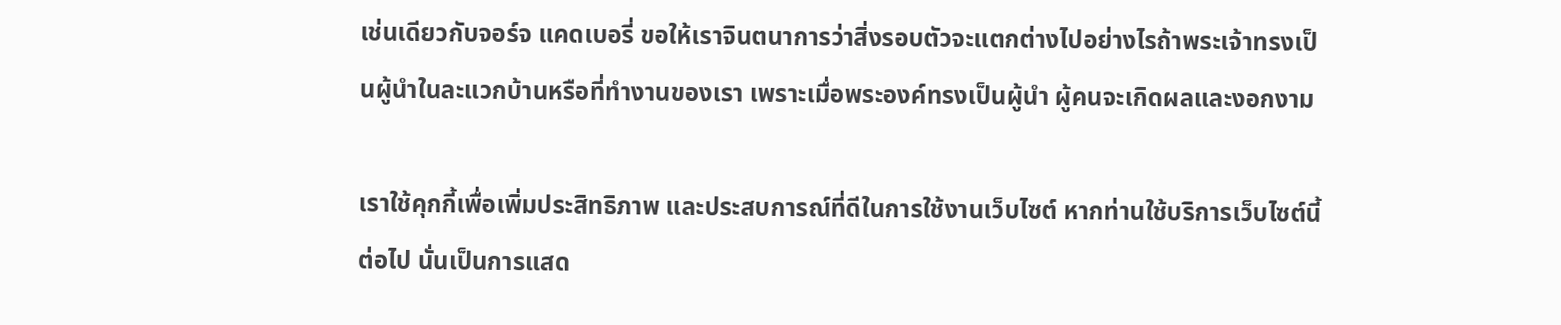เช่นเดียวกับจอร์จ แคดเบอรี่ ขอให้เราจินตนาการว่าสิ่งรอบตัวจะแตกต่างไปอย่างไรถ้าพระเจ้าทรงเป็นผู้นำในละแวกบ้านหรือที่ทำงานของเรา เพราะเมื่อพระองค์ทรงเป็นผู้นำ ผู้คนจะเกิดผลและงอกงาม

เราใช้คุกกี้เพื่อเพิ่มประสิทธิภาพ และประสบการณ์ที่ดีในการใช้งานเว็บไซต์ หากท่านใช้บริการเว็บไซต์นี้ต่อไป นั่นเป็นการแสด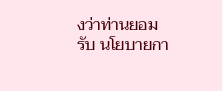งว่าท่านยอมรับ นโยบายกา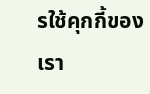รใช้คุกกี้ของเรา